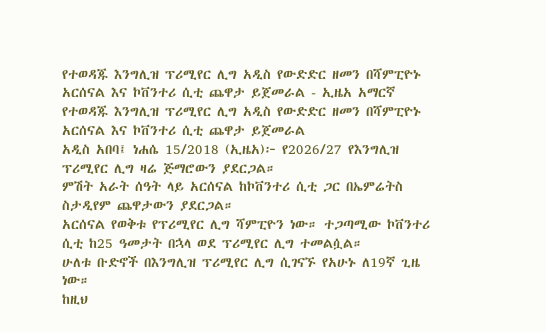የተወዳጁ እንግሊዝ ፕሪሚየር ሊግ አዲስ የውድድር ዘመን በሻምፒዮኑ አርሰናል እና ኮቨንተሪ ሲቲ ጨዋታ ይጀመራል - ኢዜአ አማርኛ
የተወዳጁ እንግሊዝ ፕሪሚየር ሊግ አዲስ የውድድር ዘመን በሻምፒዮኑ አርሰናል እና ኮቨንተሪ ሲቲ ጨዋታ ይጀመራል
አዲስ አበባ፤ ነሐሴ 15/2018 (ኢዜአ)፦ የ2026/27 የእንግሊዝ ፕሪሚየር ሊግ ዛሬ ጅማሮውን ያደርጋል።
ምሽት አራት ሰዓት ላይ አርሰናል ከኮቨንተሪ ሲቲ ጋር በኤምሬትስ ስታዲየም ጨዋታውን ያደርጋል።
አርሰናል የወቅቱ የፕሪሚየር ሊግ ሻምፒዮን ነው። ተጋጣሚው ኮቨንተሪ ሲቲ ከ25 ዓመታት በኋላ ወደ ፕሪሚየር ሊግ ተመልሷል።
ሁለቱ ቡድኖች በእንግሊዝ ፕሪሚየር ሊግ ሲገናኙ የአሁኑ ለ19ኛ ጊዜ ነው።
ከዚህ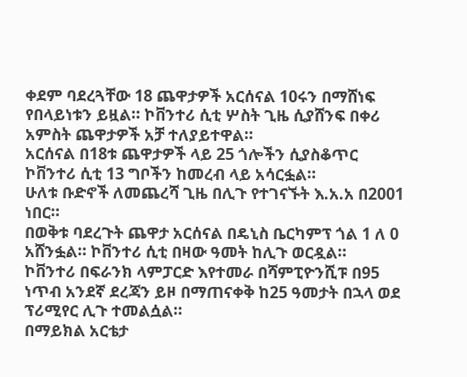ቀደም ባደረጓቸው 18 ጨዋታዎች አርሰናል 10ሩን በማሸነፍ የበላይነቱን ይዟል። ኮቨንተሪ ሲቲ ሦስት ጊዜ ሲያሸንፍ በቀሪ አምስት ጨዋታዎች አቻ ተለያይተዋል።
አርሰናል በ18ቱ ጨዋታዎች ላይ 25 ጎሎችን ሲያስቆጥር ኮቨንተሪ ሲቲ 13 ግቦችን ከመረብ ላይ አሳርፏል።
ሁለቱ ቡድኖች ለመጨረሻ ጊዜ በሊጉ የተገናኙት እ.አ.አ በ2001 ነበር።
በወቅቱ ባደረጉት ጨዋታ አርሰናል በዴኒስ ቤርካምፕ ጎል 1 ለ 0 አሸንፏል። ኮቨንተሪ ሲቲ በዛው ዓመት ከሊጉ ወርዷል።
ኮቨንተሪ በፍራንክ ላምፓርድ እየተመራ በሻምፒዮንሺፑ በ95 ነጥብ አንደኛ ደረጃን ይዞ በማጠናቀቅ ከ25 ዓመታት በኋላ ወደ ፕሪሚየር ሊጉ ተመልሷል።
በማይክል አርቴታ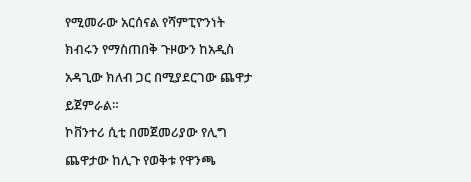የሚመራው አርሰናል የሻምፒዮንነት ክብሩን የማስጠበቅ ጉዞውን ከአዲስ አዳጊው ክለብ ጋር በሚያደርገው ጨዋታ ይጀምራል።
ኮቨንተሪ ሲቲ በመጀመሪያው የሊግ ጨዋታው ከሊጉ የወቅቱ የዋንጫ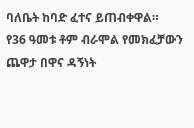ባለቤት ከባድ ፈተና ይጠብቀዋል።
የ36 ዓመቱ ቶም ብራሞል የመክፈቻውን ጨዋታ በዋና ዳኝነት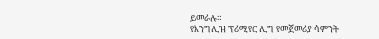ይመራሉ።
የእንግሊዝ ፕሪሚየር ሊግ የመጀመሪያ ሳምንት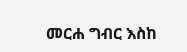መርሐ ግብር እስከ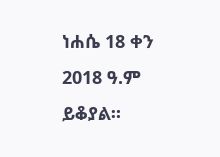ነሐሴ 18 ቀን 2018 ዓ.ም ይቆያል።